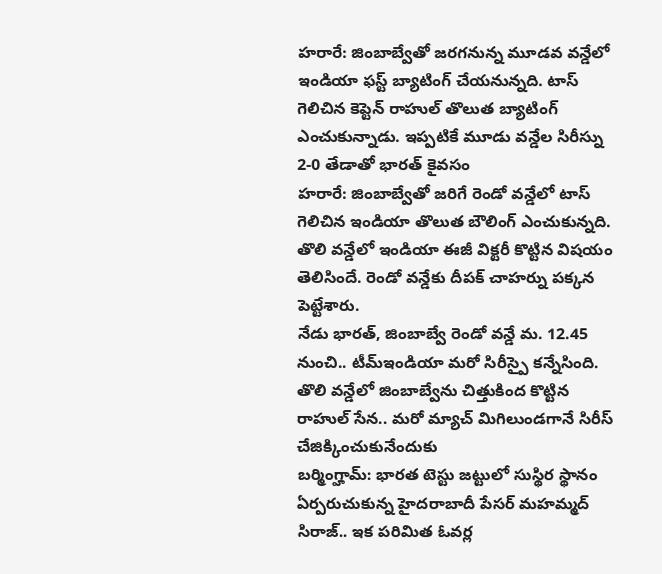హరారే: జింబాబ్వేతో జరగనున్న మూడవ వన్డేలో ఇండియా ఫస్ట్ బ్యాటింగ్ చేయనున్నది. టాస్ గెలిచిన కెప్టెన్ రాహుల్ తొలుత బ్యాటింగ్ ఎంచుకున్నాడు. ఇప్పటికే మూడు వన్డేల సిరీస్ను 2-0 తేడాతో భారత్ కైవసం
హరారే: జింబాబ్వేతో జరిగే రెండో వన్డేలో టాస్ గెలిచిన ఇండియా తొలుత బౌలింగ్ ఎంచుకున్నది. తొలి వన్డేలో ఇండియా ఈజీ విక్టరీ కొట్టిన విషయం తెలిసిందే. రెండో వన్డేకు దీపక్ చాహర్ను పక్కన పెట్టేశారు.
నేడు భారత్, జింబాబ్వే రెండో వన్డే మ. 12.45 నుంచి.. టీమ్ఇండియా మరో సిరీస్పై కన్నేసింది. తొలి వన్డేలో జింబాబ్వేను చిత్తుకింద కొట్టిన రాహుల్ సేన.. మరో మ్యాచ్ మిగిలుండగానే సిరీస్ చేజిక్కించుకునేందుకు
బర్మింగ్హామ్: భారత టెస్టు జట్టులో సుస్థిర స్థానం ఏర్పరుచుకున్న హైదరాబాదీ పేసర్ మహమ్మద్ సిరాజ్.. ఇక పరిమిత ఓవర్ల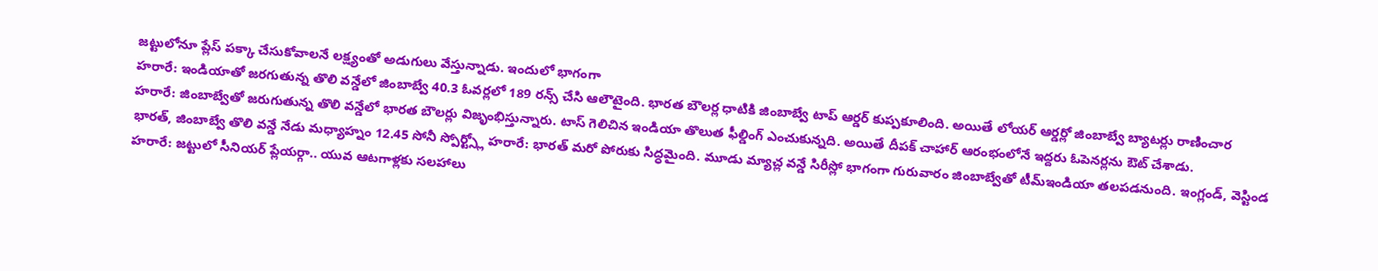జట్టులోనూ ప్లేస్ పక్కా చేసుకోవాలనే లక్ష్యంతో అడుగులు వేస్తున్నాడు. ఇందులో భాగంగా
హరారే: ఇండియాతో జరగుతున్న తొలి వన్డేలో జింబాబ్వే 40.3 ఓవర్లలో 189 రన్స్ చేసి ఆలౌటైంది. భారత బౌలర్ల ధాటికి జింబాబ్వే టాప్ ఆర్డర్ కుప్పకూలింది. అయితే లోయర్ ఆర్డర్లో జింబాబ్వే బ్యాటర్లు రాణించార
హరారే: జింబాబ్వేతో జరుగుతున్న తొలి వన్డేలో భారత బౌలర్లు విజృంభిస్తున్నారు. టాస్ గెలిచిన ఇండియా తొలుత ఫీల్డింగ్ ఎంచుకున్నది. అయితే దీపక్ చాహార్ ఆరంభంలోనే ఇద్దరు ఓపెనర్లను ఔట్ చేశాడు.
భారత్, జింబాబ్వే తొలి వన్డే నేడు మధ్యాహ్నం 12.45 సోనీ స్పోర్ట్స్లో హరారే: భారత్ మరో పోరుకు సిద్ధమైంది. మూడు మ్యాచ్ల వన్డే సిరీస్లో భాగంగా గురువారం జింబాబ్వేతో టీమ్ఇండియా తలపడనుంది. ఇంగ్లండ్, వెస్టిండ
హరారే: జట్టులో సీనియర్ ప్లేయర్గా.. యువ ఆటగాళ్లకు సలహాలు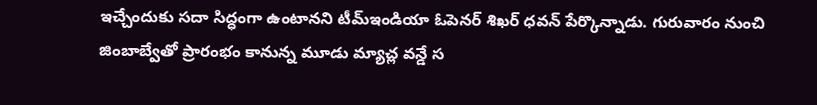ఇచ్చేందుకు సదా సిద్ధంగా ఉంటానని టీమ్ఇండియా ఓపెనర్ శిఖర్ ధవన్ పేర్కొన్నాడు. గురువారం నుంచి జింబాబ్వేతో ప్రారంభం కానున్న మూడు మ్యాచ్ల వన్డే స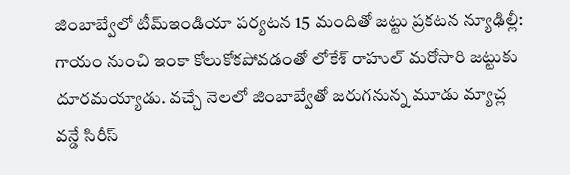జింబాబ్వేలో టీమ్ఇండియా పర్యటన 15 మందితో జట్టు ప్రకటన న్యూఢిల్లీ: గాయం నుంచి ఇంకా కోలుకోకపోవడంతో లోకేశ్ రాహుల్ మరోసారి జట్టుకు దూరమయ్యాడు. వచ్చే నెలలో జింబాబ్వేతో జరుగనున్న మూడు మ్యాచ్ల వన్డే సిరీస్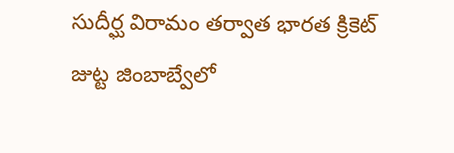సుదీర్ఘ విరామం తర్వాత భారత క్రికెట్ జుట్ట జింబాబ్వేలో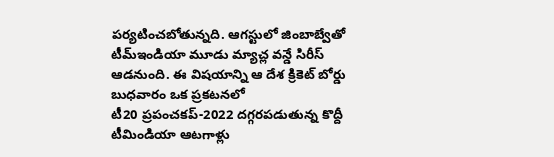పర్యటించబోతున్నది. ఆగస్టులో జింబాబ్వేతో టీమ్ఇండియా మూడు మ్యాచ్ల వన్డే సిరీస్ ఆడనుంది. ఈ విషయాన్ని ఆ దేశ క్రికెట్ బోర్డు బుధవారం ఒక ప్రకటనలో
టీ20 ప్రపంచకప్-2022 దగ్గరపడుతున్న కొద్దీ టీమిండియా ఆటగాళ్లు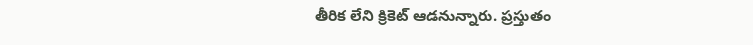తీరిక లేని క్రికెట్ ఆడనున్నారు. ప్రస్తుతం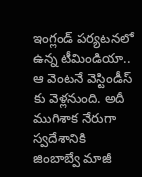ఇంగ్లండ్ పర్యటనలో ఉన్న టీమిండియా.. ఆ వెంటనే వెస్టిండీస్ కు వెళ్లనుంది. అదీ ముగిశాక నేరుగా స్వదేశానికి
జింబాబ్వే మాజీ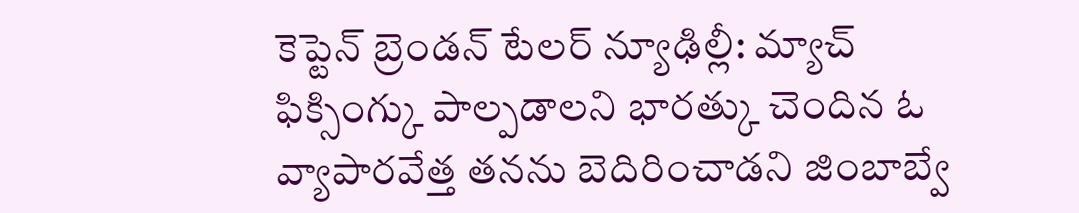కెప్టెన్ బ్రెండన్ టేలర్ న్యూఢిల్లీ: మ్యాచ్ ఫిక్సింగ్కు పాల్పడాలని భారత్కు చెందిన ఓ వ్యాపారవేత్త తనను బెదిరించాడని జింబాబ్వే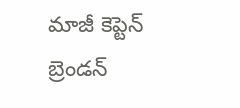మాజీ కెప్టెన్ బ్రెండన్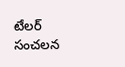టేలర్ సంచలన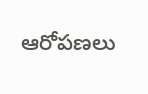ఆరోపణలు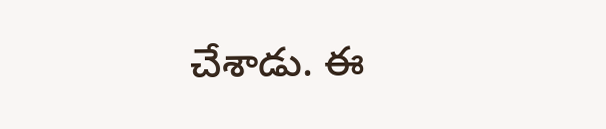చేశాడు. ఈ